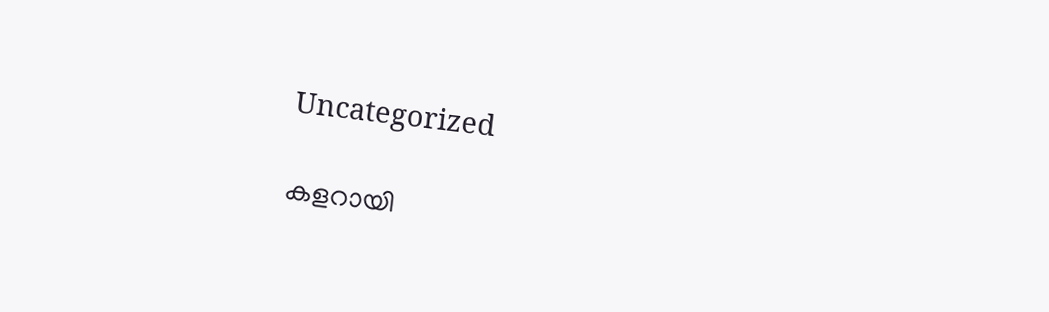Uncategorized

കളറായി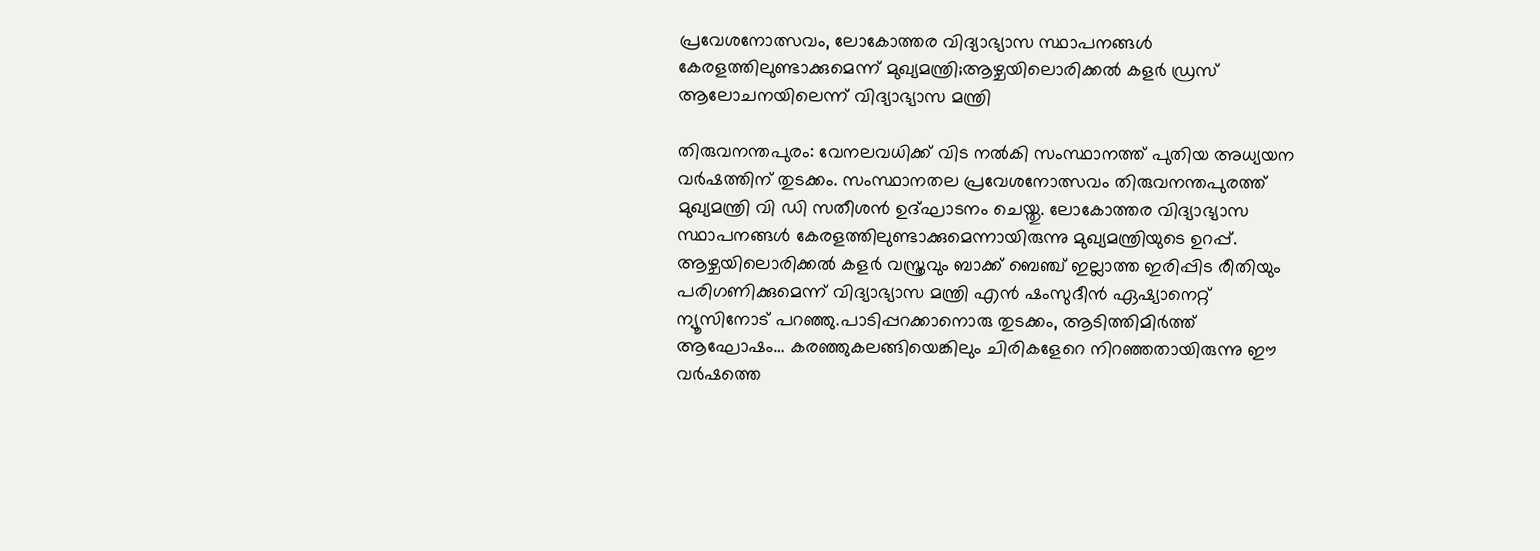പ്രവേശനോത്സവം, ലോകോത്തര വിദ്യാഭ്യാസ സ്ഥാപനങ്ങൾ കേരളത്തിലുണ്ടാക്കുമെന്ന് മുഖ്യമന്ത്രി;ആഴ്ചയിലൊരിക്കൽ കളർ ഡ്രസ് ആലോചനയിലെന്ന് വിദ്യാഭ്യാസ മന്ത്രി

തിരുവനന്തപുരം: വേനലവധിക്ക് വിട നൽകി സംസ്ഥാനത്ത് പുതിയ അധ്യയന വർഷത്തിന് തുടക്കം. സംസ്ഥാനതല പ്രവേശനോത്സവം തിരുവനന്തപുരത്ത് മുഖ്യമന്ത്രി വി ഡി സതീശൻ ഉദ്ഘാടനം ചെയ്തു. ലോകോത്തര വിദ്യാഭ്യാസ സ്ഥാപനങ്ങൾ കേരളത്തിലുണ്ടാക്കുമെന്നായിരുന്നു മുഖ്യമന്ത്രിയുടെ ഉറപ്പ്. ആഴ്ചയിലൊരിക്കൽ കളർ വസ്ത്രവും ബാക്ക് ബെഞ്ച് ഇല്ലാത്ത ഇരിപ്പിട രീതിയും പരിഗണിക്കുമെന്ന് വിദ്യാഭ്യാസ മന്ത്രി എൻ ഷംസുദീൻ ഏഷ്യാനെറ്റ് ന്യൂസിനോട് പറഞ്ഞു.പാടിപ്പറക്കാനൊരു തുടക്കം, ആടിത്തിമിർത്ത് ആഘോഷം… കരഞ്ഞുകലങ്ങിയെങ്കിലും ചിരികളേറെ നിറഞ്ഞതായിരുന്നു ഈ വര്‍ഷത്തെ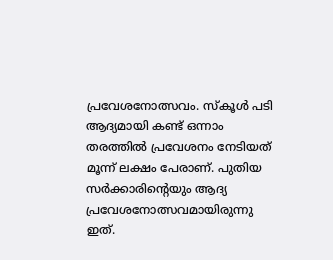പ്രവേശനോത്സവം. സ്കൂൾ പടി ആദ്യമായി കണ്ട് ഒന്നാം തരത്തിൽ പ്രവേശനം നേടിയത് മൂന്ന് ലക്ഷം പേരാണ്. പുതിയ സർക്കാരിന്‍റെയും ആദ്യ പ്രവേശനോത്സവമായിരുന്നു ഇത്.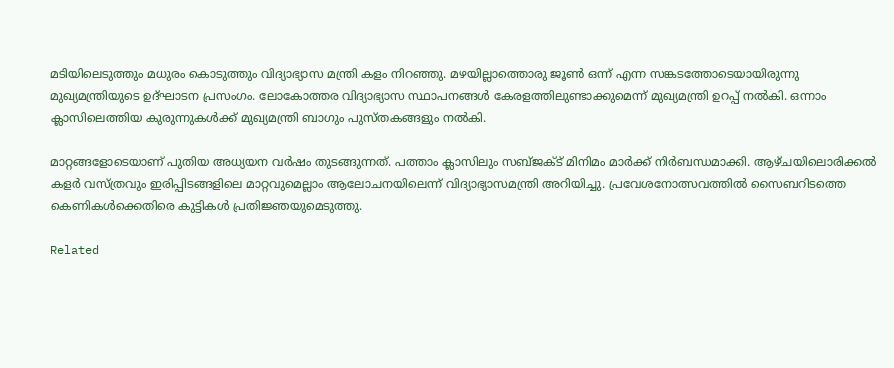മടിയിലെടുത്തും മധുരം കൊടുത്തും വിദ്യാഭ്യാസ മന്ത്രി കളം നിറഞ്ഞു. മഴയില്ലാത്തൊരു ജൂൺ ഒന്ന് എന്ന സങ്കടത്തോടെയായിരുന്നു മുഖ്യമന്ത്രിയുടെ ഉദ്ഘാടന പ്രസംഗം. ലോകോത്തര വിദ്യാഭ്യാസ സ്ഥാപനങ്ങൾ കേരളത്തിലുണ്ടാക്കുമെന്ന് മുഖ്യമന്ത്രി ഉറപ്പ് നല്‍കി. ഒന്നാം ക്ലാസിലെത്തിയ കുരുന്നുകൾക്ക് മുഖ്യമന്ത്രി ബാഗും പുസ്തകങ്ങളും നൽകി.

മാറ്റങ്ങളോടെയാണ് പുതിയ അധ്യയന വർഷം തുടങ്ങുന്നത്. പത്താം ക്ലാസിലും സബ്ജക്ട് മിനിമം മാർക്ക് നിർബന്ധമാക്കി. ആഴ്ചയിലൊരിക്കൽ കളർ വസ്ത്രവും ഇരിപ്പിടങ്ങളിലെ മാറ്റവുമെല്ലാം ആലോചനയിലെന്ന് വിദ്യാഭ്യാസമന്ത്രി അറിയിച്ചു. പ്രവേശനോത്സവത്തില്‍ സൈബറിടത്തെ കെണികൾക്കെതിരെ കുട്ടികൾ പ്രതിജ്ഞയുമെടുത്തു.

Related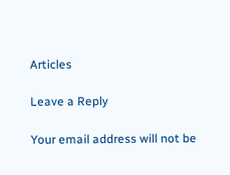Articles

Leave a Reply

Your email address will not be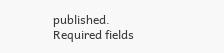published. Required fields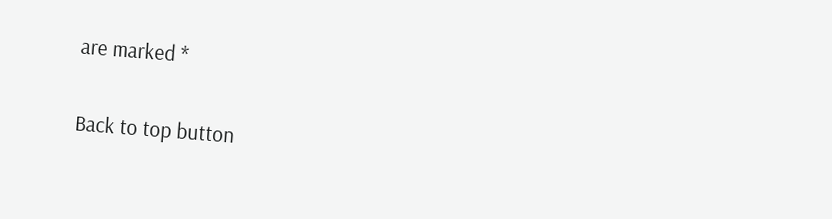are marked *

Back to top button